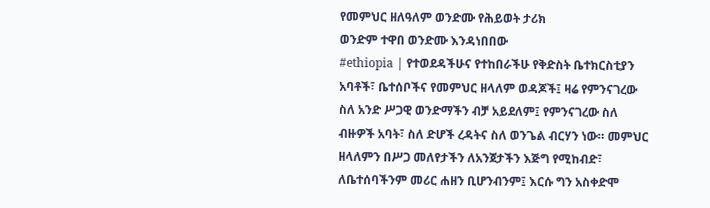የመምህር ዘለዓለም ወንድሙ የሕይወት ታሪክ
ወንድም ተዋበ ወንድሙ እንዳነበበው
#ethiopia | የተወደዳችሁና የተከበራችሁ የቅድስት ቤተክርስቲያን አባቶች፣ ቤተሰቦችና የመምህር ዘላለም ወዳጆች፤ ዛሬ የምንናገረው ስለ አንድ ሥጋዊ ወንድማችን ብቻ አይደለም፤ የምንናገረው ስለ ብዙዎች አባት፣ ስለ ድሆች ረዳትና ስለ ወንጌል ብርሃን ነው። መምህር ዘላለምን በሥጋ መለየታችን ለአንጀታችን እጅግ የሚከብድ፣ ለቤተሰባችንም መሪር ሐዘን ቢሆንብንም፤ እርሱ ግን አስቀድሞ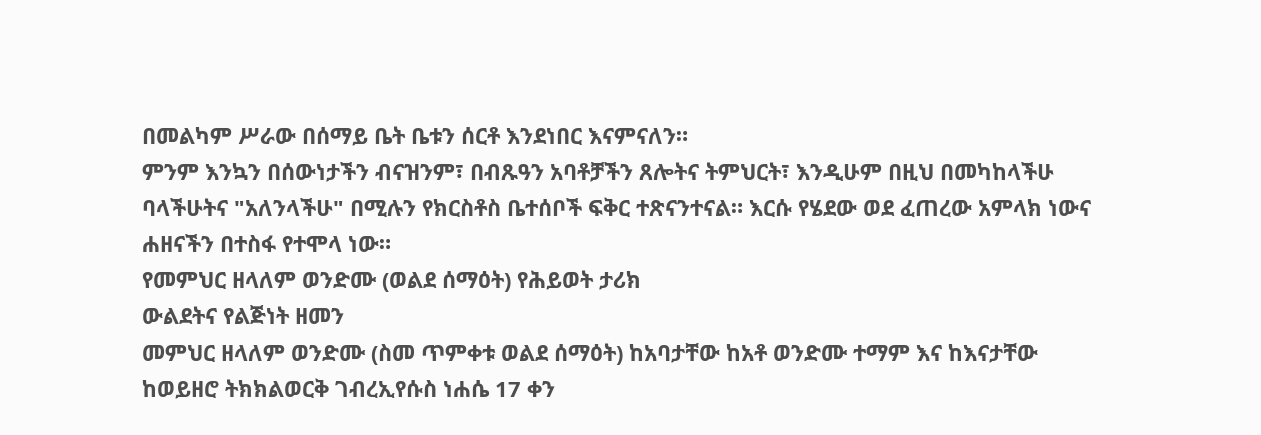በመልካም ሥራው በሰማይ ቤት ቤቱን ሰርቶ እንደነበር እናምናለን።
ምንም እንኳን በሰውነታችን ብናዝንም፣ በብጹዓን አባቶቻችን ጸሎትና ትምህርት፣ እንዲሁም በዚህ በመካከላችሁ ባላችሁትና "አለንላችሁ" በሚሉን የክርስቶስ ቤተሰቦች ፍቅር ተጽናንተናል። እርሱ የሄደው ወደ ፈጠረው አምላክ ነውና ሐዘናችን በተስፋ የተሞላ ነው።
የመምህር ዘላለም ወንድሙ (ወልደ ሰማዕት) የሕይወት ታሪክ
ውልደትና የልጅነት ዘመን
መምህር ዘላለም ወንድሙ (ስመ ጥምቀቱ ወልደ ሰማዕት) ከአባታቸው ከአቶ ወንድሙ ተማም እና ከእናታቸው ከወይዘሮ ትክክልወርቅ ገብረኢየሱስ ነሐሴ 17 ቀን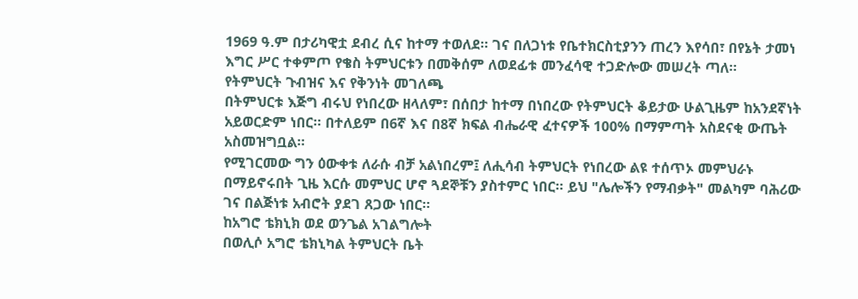1969 ዓ.ም በታሪካዊቷ ደብረ ሲና ከተማ ተወለደ። ገና በለጋነቱ የቤተክርስቲያንን ጠረን እየሳበ፣ በየኔት ታመነ እግር ሥር ተቀምጦ የቄስ ትምህርቱን በመቅሰም ለወደፊቱ መንፈሳዊ ተጋድሎው መሠረት ጣለ።
የትምህርት ጉብዝና እና የቅንነት መገለጫ
በትምህርቱ እጅግ ብሩህ የነበረው ዘላለም፣ በሰበታ ከተማ በነበረው የትምህርት ቆይታው ሁልጊዜም ከአንደኛነት አይወርድም ነበር። በተለይም በ6ኛ እና በ8ኛ ክፍል ብሔራዊ ፈተናዎች 100% በማምጣት አስደናቂ ውጤት አስመዝግቧል።
የሚገርመው ግን ዕውቀቱ ለራሱ ብቻ አልነበረም፤ ለሒሳብ ትምህርት የነበረው ልዩ ተሰጥኦ መምህራኑ በማይኖሩበት ጊዜ እርሱ መምህር ሆኖ ጓደኞቹን ያስተምር ነበር። ይህ "ሌሎችን የማብቃት" መልካም ባሕሪው ገና በልጅነቱ አብሮት ያደገ ጸጋው ነበር።
ከአግሮ ቴክኒክ ወደ ወንጌል አገልግሎት
በወሊሶ አግሮ ቴክኒካል ትምህርት ቤት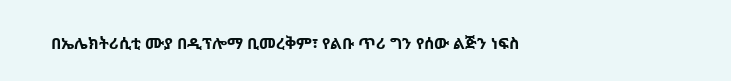በኤሌክትሪሲቲ ሙያ በዲፕሎማ ቢመረቅም፣ የልቡ ጥሪ ግን የሰው ልጅን ነፍስ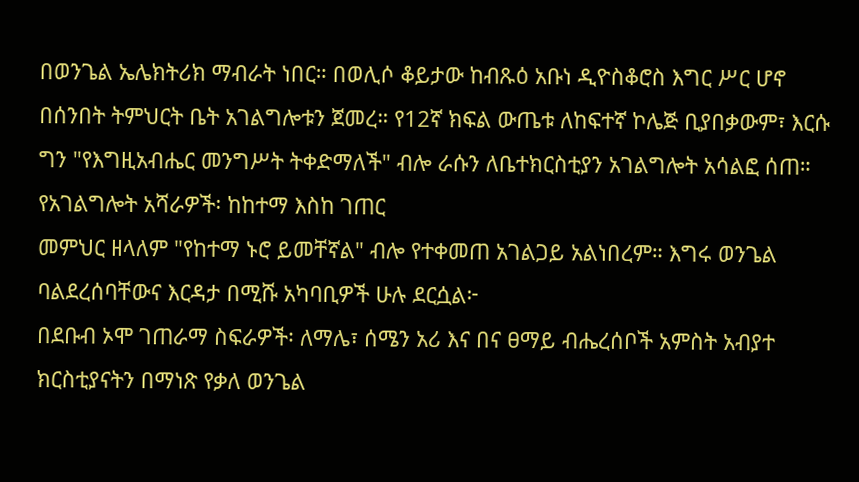በወንጌል ኤሌክትሪክ ማብራት ነበር። በወሊሶ ቆይታው ከብጹዕ አቡነ ዲዮስቆሮስ እግር ሥር ሆኖ በሰንበት ትምህርት ቤት አገልግሎቱን ጀመረ። የ12ኛ ክፍል ውጤቱ ለከፍተኛ ኮሌጅ ቢያበቃውም፣ እርሱ ግን "የእግዚአብሔር መንግሥት ትቀድማለች" ብሎ ራሱን ለቤተክርስቲያን አገልግሎት አሳልፎ ሰጠ።
የአገልግሎት አሻራዎች፡ ከከተማ እስከ ገጠር
መምህር ዘላለም "የከተማ ኑሮ ይመቸኛል" ብሎ የተቀመጠ አገልጋይ አልነበረም። እግሩ ወንጌል ባልደረሰባቸውና እርዳታ በሚሹ አካባቢዎች ሁሉ ደርሷል፦
በደቡብ ኦሞ ገጠራማ ስፍራዎች፡ ለማሌ፣ ሰሜን አሪ እና በና ፀማይ ብሔረሰቦች አምስት አብያተ ክርስቲያናትን በማነጽ የቃለ ወንጌል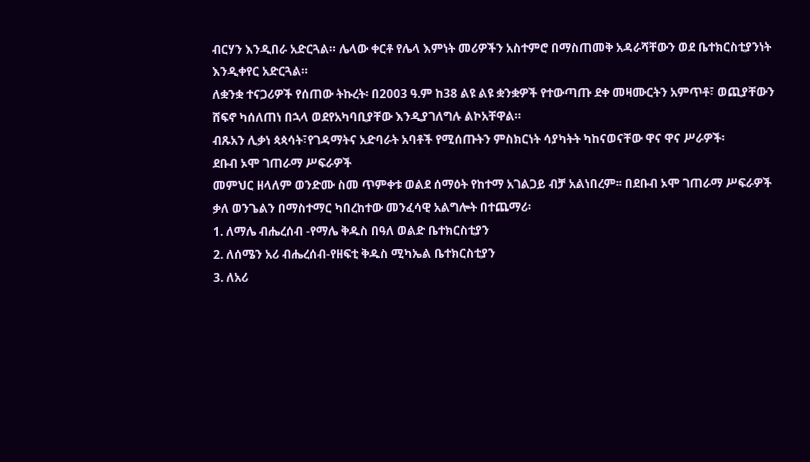ብርሃን እንዲበራ አድርጓል። ሌላው ቀርቶ የሌላ እምነት መሪዎችን አስተምሮ በማስጠመቅ አዳራሻቸውን ወደ ቤተክርስቲያንነት እንዲቀየር አድርጓል።
ለቋንቋ ተናጋሪዎች የሰጠው ትኩረት፡ በ2003 ዓ.ም ከ38 ልዩ ልዩ ቋንቋዎች የተውጣጡ ደቀ መዛሙርትን አምጥቶ፣ ወጪያቸውን ሸፍኖ ካሰለጠነ በኋላ ወደየአካባቢያቸው እንዲያገለግሉ ልኮአቸዋል።
ብጹአን ሊቃነ ጳጳሳት፣የገዳማትና አድባራት አባቶች የሚሰጡትን ምስክርነት ሳያካትት ካከናወናቸው ዋና ዋና ሥራዎች፡
ደቡብ ኦሞ ገጠራማ ሥፍራዎች
መምህር ዘላለም ወንድሙ ስመ ጥምቀቱ ወልደ ሰማዕት የከተማ አገልጋይ ብቻ አልነበረም፡፡ በደቡብ ኦሞ ገጠራማ ሥፍራዎች ቃለ ወንጌልን በማስተማር ካበረከተው መንፈሳዊ አልግሎት በተጨማሪ፡
1. ለማሌ ብሔረሰብ -የማሌ ቅዱስ በዓለ ወልድ ቤተክርስቲያን
2. ለሰሜን አሪ ብሔረሰብ-የዘፍቲ ቅዱስ ሚካኤል ቤተክርስቲያን
3. ለአሪ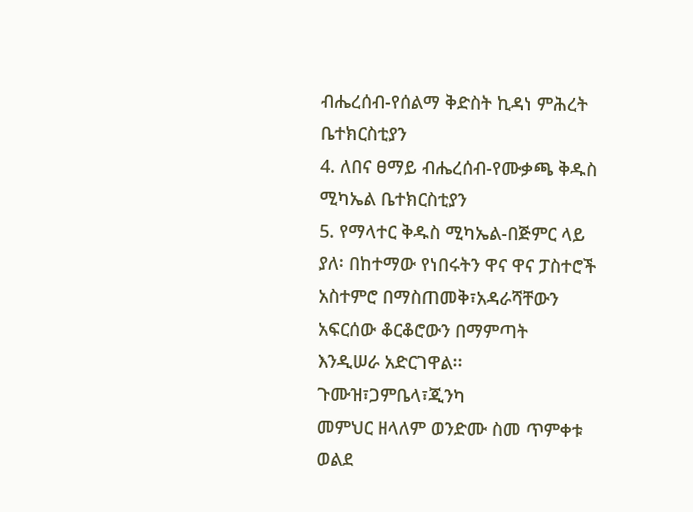ብሔረሰብ-የሰልማ ቅድስት ኪዳነ ምሕረት ቤተክርስቲያን
4. ለበና ፀማይ ብሔረሰብ-የሙቃጫ ቅዱስ ሚካኤል ቤተክርስቲያን
5. የማላተር ቅዱስ ሚካኤል-በጅምር ላይ ያለ፡ በከተማው የነበሩትን ዋና ዋና ፓስተሮች
አስተምሮ በማስጠመቅ፣አዳራሻቸውን አፍርሰው ቆርቆሮውን በማምጣት
እንዲሠራ አድርገዋል፡፡
ጉሙዝ፣ጋምቤላ፣ጂንካ
መምህር ዘላለም ወንድሙ ስመ ጥምቀቱ ወልደ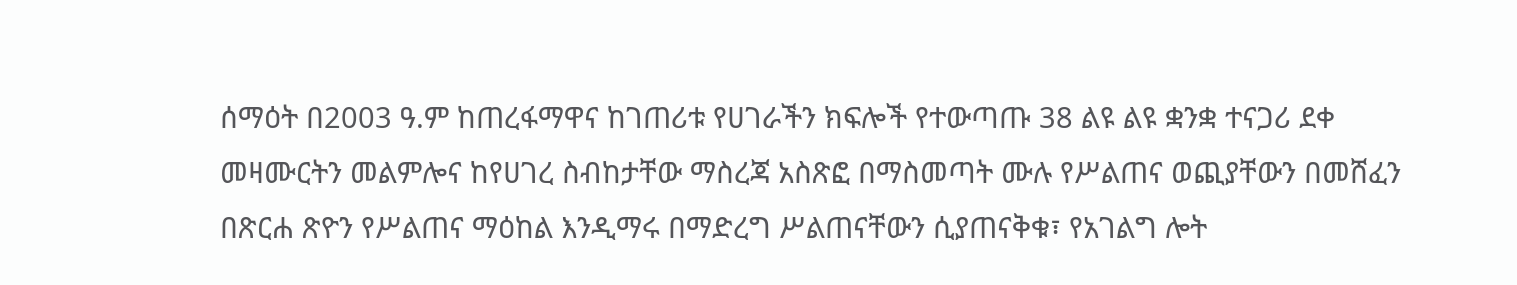ሰማዕት በ2003 ዓ.ም ከጠረፋማዋና ከገጠሪቱ የሀገራችን ክፍሎች የተውጣጡ 38 ልዩ ልዩ ቋንቋ ተናጋሪ ደቀ መዛሙርትን መልምሎና ከየሀገረ ስብከታቸው ማስረጃ አስጽፎ በማስመጣት ሙሉ የሥልጠና ወጪያቸውን በመሸፈን በጽርሐ ጽዮን የሥልጠና ማዕከል እንዲማሩ በማድረግ ሥልጠናቸውን ሲያጠናቅቁ፣ የአገልግ ሎት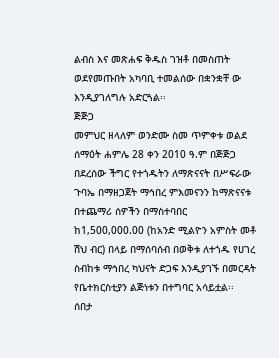ልብስ እና መጽሐፍ ቅዱስ ገዝቶ በመስጠት ወደየመጡበት አካባቢ ተመልሰው በቋንቋቸ ው እንዲያገለግሉ አድርጓል፡፡
ጅጅጋ
መምህር ዘላለም ወንድሙ ስመ ጥምቀቱ ወልደ ሰማዕት ሐምሌ 28 ቀን 2010 ዓ.ም በጅጅጋ በደረሰው ችግር የተጎዱትን ለማጽናናት በሥፍራው ጉባኤ በማዘጋጀት ማኅበረ ምእመናንን ከማጽናናቱ በተጨማሪ ሰዎችን በማስተባበር ከ1,500,000.00 (ከአንድ ሚልዮን አምስት መቶ ሽህ ብር) በላይ በማሰባሰብ በወቅቱ ለተጎዱ የሀገረ ስብከቱ ማኅበረ ካህናት ድጋፍ እንዲያገኙ በመርዳት የቤተክርስቲያን ልጅነቱን በተግባር አሳይቷል፡፡
ሰበታ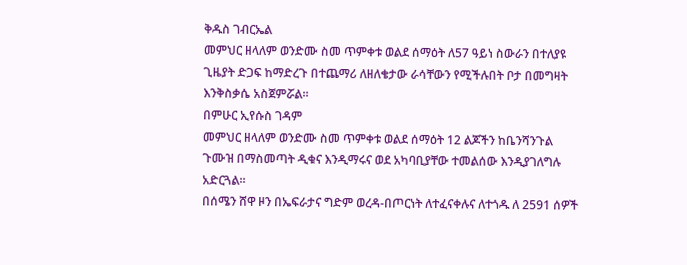ቅዱስ ገብርኤል
መምህር ዘላለም ወንድሙ ስመ ጥምቀቱ ወልደ ሰማዕት ለ57 ዓይነ ስውራን በተለያዩ ጊዜያት ድጋፍ ከማድረጉ በተጨማሪ ለዘለቄታው ራሳቸውን የሚችሉበት ቦታ በመግዛት እንቅስቃሴ አስጀምሯል፡፡
በምሁር ኢየሱስ ገዳም
መምህር ዘላለም ወንድሙ ስመ ጥምቀቱ ወልደ ሰማዕት 12 ልጆችን ከቤንሻንጉል ጉሙዝ በማስመጣት ዲቁና እንዲማሩና ወደ አካባቢያቸው ተመልሰው እንዲያገለግሉ አድርጓል፡፡
በሰሜን ሸዋ ዞን በኤፍራታና ግድም ወረዳ-በጦርነት ለተፈናቀሉና ለተጎዱ ለ 2591 ሰዎች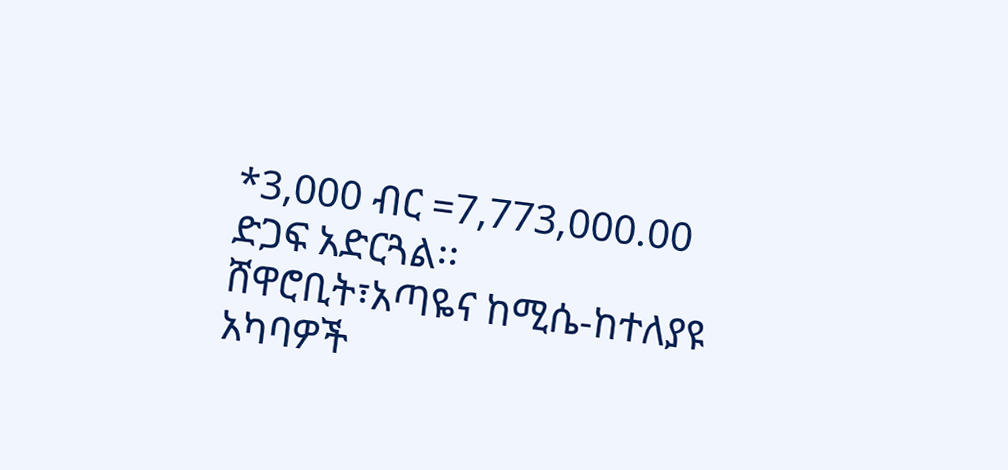*3,000 ብር =7,773,000.00 ድጋፍ አድርጓል፡፡
ሸዋሮቢት፣አጣዬና ከሚሴ-ከተለያዩ አካባዎች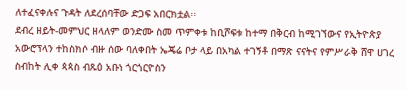ለተፈናቀሉና ጉዳት ለደረሰባቸው ድጋፍ አበርክቷል፡፡
ደብረ ዘይት-መምህር ዘላለም ወንድሙ ስመ ጥምቀቱ ከቢሾፍቱ ከተማ በቅርብ ከሚገኘውና የኢትዮጵያ አውሮፕላን ተከስክሶ ብዙ ሰው ባለቀበት ኤጄሬ ቦታ ላይ በአካል ተገኝቶ በማጽ ናናትና የምሥራቅ ሸዋ ሀገረ ስብከት ሊቀ ጳጳስ ብጹዕ አቡነ ጎርጎርዮስን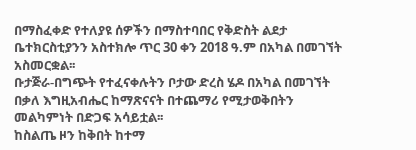በማስፈቀድ የተለያዩ ሰዎችን በማስተባበር የቅድስት ልደታ ቤተክርስቲያንን አስተክሎ ጥር 30 ቀን 2018 ዓ.ም በአካል በመገኘት አስመርቋል፡፡
ቡታጅራ-በግጭት የተፈናቀሉትን ቦታው ድረስ ሄዶ በአካል በመገኘት በቃለ እግዚአብሔር ከማጽናናት በተጨማሪ የሚታወቅበትን መልካምነት በድጋፍ አሳይቷል፡፡
ከስልጤ ዞን ከቅበት ከተማ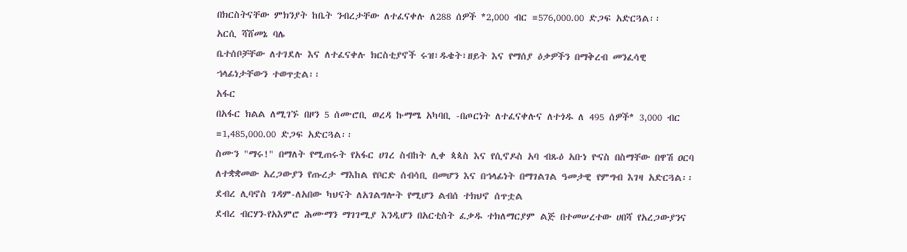በክርስትናቸው ምክንያት ከቤት ንብረታቸው ለተፈናቀሉ ለ288 ሰዎች *2,000 ብር =576,000.00 ድጋፍ አድርጓል፡፡
አርሲ ሻሸመኔ ባሌ
ቤተሰቦቻቸው ለተገደሉ እና ለተፈናቀሉ ክርስቲያኖች ሩዝ፣ዱቄት፣ዘይት እና የማሰያ ዕቃዎችን በማቅረብ መንፈሳዊ ኀላፊነታቸውን ተወጥቷል፡፡
አፋር
በአፋር ክልል ለሚገኙ በዞን 5 ሰሙሮቢ ወረዳ ኩማሜ አካባቢ -በጦርነት ለተፈናቀሉና ለተጎዱ ለ 495 ሰዎች* 3,000 ብር =1,485,000.00 ድጋፍ አድርጓል፡፡
ስሙን "ማሩ!" በማለት የሚጠሩት የአፋር ሀገረ ስብከት ሊቀ ጳጳስ እና የሲኖዶስ አባ ብጹዕ አቡነ ዮናስ በስማቸው በዋሽ ዐርባ ለተቋቋመው አረጋውያን የጡረታ ማእከል የቦርድ ሰብሳቢ በመሆን እና በኀላፊነት በማገልገል ዓመታዊ የምግብ እገዛ አድርጓል፡፡
ደብረ ሊባኖስ ገዳም-ለአበው ካህናት ለአገልግሎት የሚሆን ልብሰ ተክህኖ ሰጥቷል
ደብረ ብርሃን-የአእምሮ ሕሙማን ማገገሚያ እንዲሆን በአርቲስት ፈቃዱ ተክለማርያም ልጅ በተመሠረተው ሀበሻ የአረጋውያንና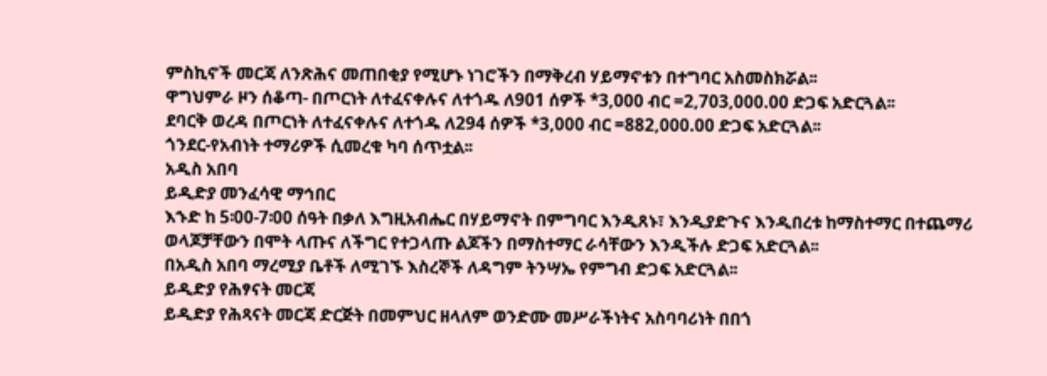ምስኪኖች መርጃ ለንጽሕና መጠበቂያ የሚሆኑ ነገሮችን በማቅረብ ሃይማኖቱን በተግባር አስመስክሯል፡፡
ዋግህምራ ዞን ሰቆጣ- በጦርነት ለተፈናቀሉና ለተጎዱ ለ901 ሰዎች *3,000 ብር =2,703,000.00 ድጋፍ አድርጓል፡፡
ደባርቅ ወረዳ በጦርነት ለተፈናቀሉና ለተጎዱ ለ294 ሰዎች *3,000 ብር =882,000.00 ድጋፍ አድርጓል፡፡
ጎንደር-የአብነት ተማሪዎች ሲመረቁ ካባ ሰጥቷል፡፡
አዲስ አበባ
ይዲድያ መንፈሳዊ ማኅበር
እኁድ ከ 5፡00-7፡00 ሰዓት በቃለ እግዚአብሔር በሃይማኖት በምግባር እንዲጸኑ፣ እንዲያድጉና እንዲበረቱ ከማስተማር በተጨማሪ ወላጆቻቸውን በሞት ላጡና ለችግር የተጋላጡ ልጆችን በማስተማር ራሳቸውን እንዲችሉ ድጋፍ አድርጓል፡፡
በአዲስ አበባ ማረሚያ ቤቶች ለሚገኙ እስረኞች ለዳግም ትንሣኤ የምግብ ድጋፍ አድርጓል፡፡
ይዲድያ የሕፃናት መርጃ
ይዲድያ የሕጻናት መርጃ ድርጅት በመምህር ዘላለም ወንድሙ መሥራችነትና አስባባሪነት በበጎ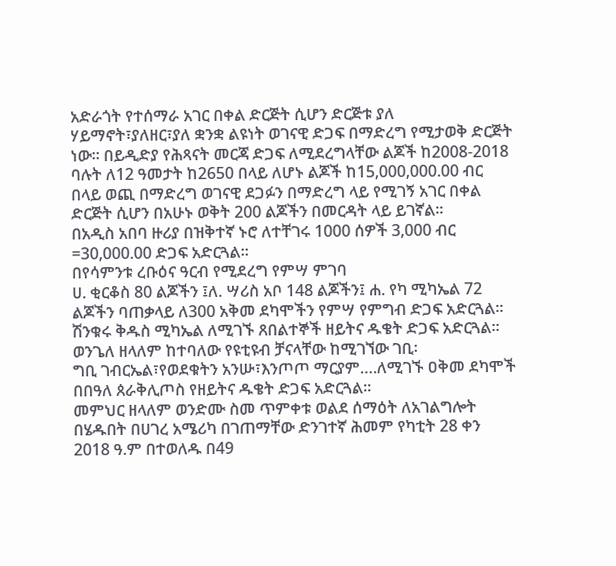አድራጎት የተሰማራ አገር በቀል ድርጅት ሲሆን ድርጅቱ ያለ ሃይማኖት፣ያለዘር፣ያለ ቋንቋ ልዩነት ወገናዊ ድጋፍ በማድረግ የሚታወቅ ድርጅት ነው፡፡ በይዲድያ የሕጻናት መርጃ ድጋፍ ለሚደረግላቸው ልጆች ከ2008-2018 ባሉት ለ12 ዓመታት ከ2650 በላይ ለሆኑ ልጆች ከ15,000,000.00 ብር በላይ ወጪ በማድረግ ወገናዊ ደጋፉን በማድረግ ላይ የሚገኝ አገር በቀል ድርጅት ሲሆን በአሁኑ ወቅት 200 ልጆችን በመርዳት ላይ ይገኛል፡፡
በአዲስ አበባ ዙሪያ በዝቅተኛ ኑሮ ለተቸገሩ 1000 ሰዎች 3,000 ብር =30,000.00 ድጋፍ አድርጓል፡፡
በየሳምንቱ ረቡዕና ዓርብ የሚደረግ የምሣ ምገባ
ሀ. ቂርቆስ 80 ልጆችን ፤ለ. ሣሪስ አቦ 148 ልጆችን፤ ሐ. የካ ሚካኤል 72 ልጆችን ባጠቃላይ ለ300 አቅመ ደካሞችን የምሣ የምግብ ድጋፍ አድርጓል፡፡
ሽንቁሩ ቅዱስ ሚካኤል ለሚገኙ ጸበልተኞች ዘይትና ዱቄት ድጋፍ አድርጓል፡፡
ወንጌለ ዘላለም ከተባለው የዩቲዩብ ቻናላቸው ከሚገኘው ገቢ፡
ግቢ ገብርኤል፣የወደቁትን አንሡ፣እንጦጦ ማርያም….ለሚገኙ ዐቅመ ደካሞች በበዓለ ጰራቅሊጦስ የዘይትና ዱቄት ድጋፍ አድርጓል፡፡
መምህር ዘላለም ወንድሙ ስመ ጥምቀቱ ወልደ ሰማዕት ለአገልግሎት በሄዱበት በሀገረ አሜሪካ በገጠማቸው ድንገተኛ ሕመም የካቲት 28 ቀን 2018 ዓ.ም በተወለዱ በ49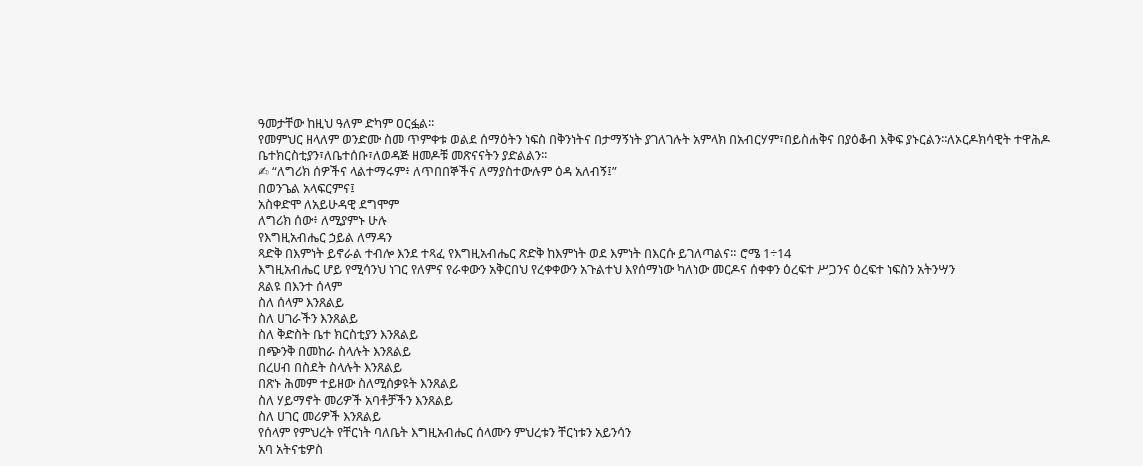ዓመታቸው ከዚህ ዓለም ድካም ዐርፏል፡፡
የመምህር ዘላለም ወንድሙ ስመ ጥምቀቱ ወልደ ሰማዕትን ነፍስ በቅንነትና በታማኝነት ያገለገሉት አምላክ በአብርሃም፣በይስሐቅና በያዕቆብ እቅፍ ያኑርልን፡፡ለኦርዶክሳዊት ተዋሕዶ ቤተክርስቲያን፣ለቤተሰቡ፣ለወዳጅ ዘመዶቹ መጽናናትን ያድልልን፡፡
✍ “ለግሪክ ሰዎችና ላልተማሩም፥ ለጥበበኞችና ለማያስተውሉም ዕዳ አለብኝ፤”
በወንጌል አላፍርምና፤
አስቀድሞ ለአይሁዳዊ ደግሞም
ለግሪክ ሰው፥ ለሚያምኑ ሁሉ
የእግዚአብሔር ኃይል ለማዳን
ጻድቅ በእምነት ይኖራል ተብሎ እንደ ተጻፈ የእግዚአብሔር ጽድቅ ከእምነት ወደ እምነት በእርሱ ይገለጣልና። ሮሜ 1÷14
እግዚአብሔር ሆይ የሚሳንህ ነገር የለምና የራቀውን አቅርበህ የረቀቀውን አጉልተህ እየሰማነው ካለነው መርዶና ሰቀቀን ዕረፍተ ሥጋንና ዕረፍተ ነፍስን አትንሣን
ጸልዩ በእንተ ሰላም
ስለ ሰላም እንጸልይ
ስለ ሀገራችን እንጸልይ
ስለ ቅድስት ቤተ ክርስቲያን እንጸልይ
በጭንቅ በመከራ ስላሉት እንጸልይ
በረሀብ በስደት ስላሉት እንጸልይ
በጽኑ ሕመም ተይዘው ስለሚሰቃዩት እንጸልይ
ስለ ሃይማኖት መሪዎች አባቶቻችን እንጸልይ
ስለ ሀገር መሪዎች እንጸልይ
የሰላም የምህረት የቸርነት ባለቤት እግዚአብሔር ሰላሙን ምህረቱን ቸርነቱን አይንሳን
አባ አትናቴዎስ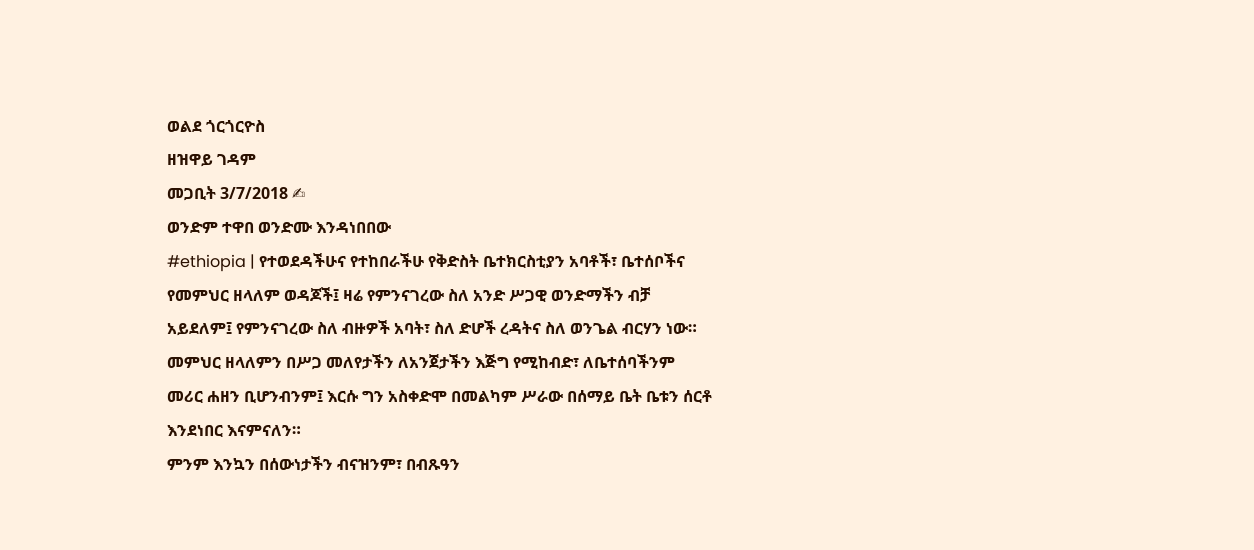ወልደ ጎርጎርዮስ
ዘዝዋይ ገዳም
መጋቢት 3/7/2018 ✍
ወንድም ተዋበ ወንድሙ እንዳነበበው
#ethiopia | የተወደዳችሁና የተከበራችሁ የቅድስት ቤተክርስቲያን አባቶች፣ ቤተሰቦችና የመምህር ዘላለም ወዳጆች፤ ዛሬ የምንናገረው ስለ አንድ ሥጋዊ ወንድማችን ብቻ አይደለም፤ የምንናገረው ስለ ብዙዎች አባት፣ ስለ ድሆች ረዳትና ስለ ወንጌል ብርሃን ነው። መምህር ዘላለምን በሥጋ መለየታችን ለአንጀታችን እጅግ የሚከብድ፣ ለቤተሰባችንም መሪር ሐዘን ቢሆንብንም፤ እርሱ ግን አስቀድሞ በመልካም ሥራው በሰማይ ቤት ቤቱን ሰርቶ እንደነበር እናምናለን።
ምንም እንኳን በሰውነታችን ብናዝንም፣ በብጹዓን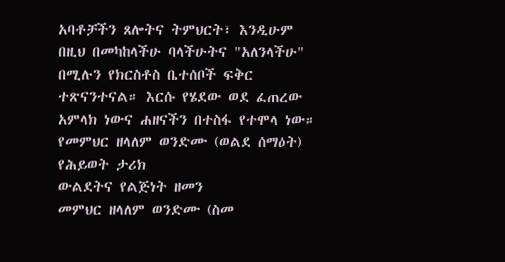አባቶቻችን ጸሎትና ትምህርት፣ እንዲሁም በዚህ በመካከላችሁ ባላችሁትና "አለንላችሁ" በሚሉን የክርስቶስ ቤተሰቦች ፍቅር ተጽናንተናል። እርሱ የሄደው ወደ ፈጠረው አምላክ ነውና ሐዘናችን በተስፋ የተሞላ ነው።
የመምህር ዘላለም ወንድሙ (ወልደ ሰማዕት) የሕይወት ታሪክ
ውልደትና የልጅነት ዘመን
መምህር ዘላለም ወንድሙ (ስመ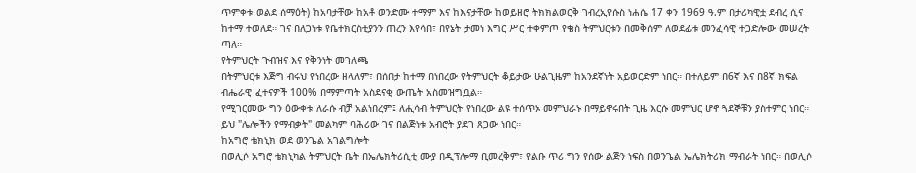ጥምቀቱ ወልደ ሰማዕት) ከአባታቸው ከአቶ ወንድሙ ተማም እና ከእናታቸው ከወይዘሮ ትክክልወርቅ ገብረኢየሱስ ነሐሴ 17 ቀን 1969 ዓ.ም በታሪካዊቷ ደብረ ሲና ከተማ ተወለደ። ገና በለጋነቱ የቤተክርስቲያንን ጠረን እየሳበ፣ በየኔት ታመነ እግር ሥር ተቀምጦ የቄስ ትምህርቱን በመቅሰም ለወደፊቱ መንፈሳዊ ተጋድሎው መሠረት ጣለ።
የትምህርት ጉብዝና እና የቅንነት መገለጫ
በትምህርቱ እጅግ ብሩህ የነበረው ዘላለም፣ በሰበታ ከተማ በነበረው የትምህርት ቆይታው ሁልጊዜም ከአንደኛነት አይወርድም ነበር። በተለይም በ6ኛ እና በ8ኛ ክፍል ብሔራዊ ፈተናዎች 100% በማምጣት አስደናቂ ውጤት አስመዝግቧል።
የሚገርመው ግን ዕውቀቱ ለራሱ ብቻ አልነበረም፤ ለሒሳብ ትምህርት የነበረው ልዩ ተሰጥኦ መምህራኑ በማይኖሩበት ጊዜ እርሱ መምህር ሆኖ ጓደኞቹን ያስተምር ነበር። ይህ "ሌሎችን የማብቃት" መልካም ባሕሪው ገና በልጅነቱ አብሮት ያደገ ጸጋው ነበር።
ከአግሮ ቴክኒክ ወደ ወንጌል አገልግሎት
በወሊሶ አግሮ ቴክኒካል ትምህርት ቤት በኤሌክትሪሲቲ ሙያ በዲፕሎማ ቢመረቅም፣ የልቡ ጥሪ ግን የሰው ልጅን ነፍስ በወንጌል ኤሌክትሪክ ማብራት ነበር። በወሊሶ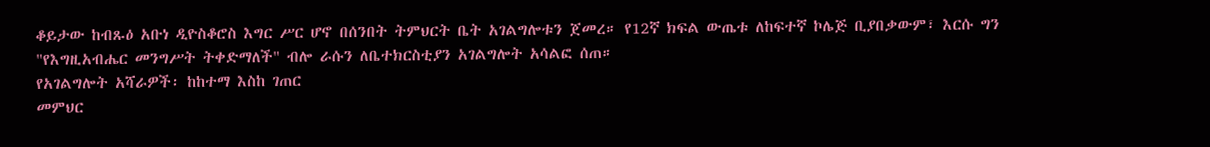ቆይታው ከብጹዕ አቡነ ዲዮስቆሮስ እግር ሥር ሆኖ በሰንበት ትምህርት ቤት አገልግሎቱን ጀመረ። የ12ኛ ክፍል ውጤቱ ለከፍተኛ ኮሌጅ ቢያበቃውም፣ እርሱ ግን "የእግዚአብሔር መንግሥት ትቀድማለች" ብሎ ራሱን ለቤተክርስቲያን አገልግሎት አሳልፎ ሰጠ።
የአገልግሎት አሻራዎች፡ ከከተማ እስከ ገጠር
መምህር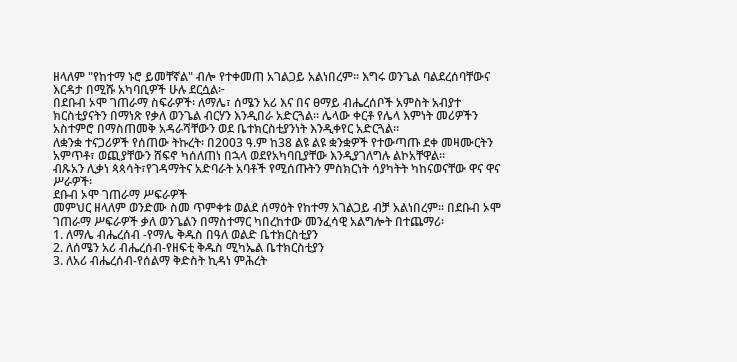ዘላለም "የከተማ ኑሮ ይመቸኛል" ብሎ የተቀመጠ አገልጋይ አልነበረም። እግሩ ወንጌል ባልደረሰባቸውና እርዳታ በሚሹ አካባቢዎች ሁሉ ደርሷል፦
በደቡብ ኦሞ ገጠራማ ስፍራዎች፡ ለማሌ፣ ሰሜን አሪ እና በና ፀማይ ብሔረሰቦች አምስት አብያተ ክርስቲያናትን በማነጽ የቃለ ወንጌል ብርሃን እንዲበራ አድርጓል። ሌላው ቀርቶ የሌላ እምነት መሪዎችን አስተምሮ በማስጠመቅ አዳራሻቸውን ወደ ቤተክርስቲያንነት እንዲቀየር አድርጓል።
ለቋንቋ ተናጋሪዎች የሰጠው ትኩረት፡ በ2003 ዓ.ም ከ38 ልዩ ልዩ ቋንቋዎች የተውጣጡ ደቀ መዛሙርትን አምጥቶ፣ ወጪያቸውን ሸፍኖ ካሰለጠነ በኋላ ወደየአካባቢያቸው እንዲያገለግሉ ልኮአቸዋል።
ብጹአን ሊቃነ ጳጳሳት፣የገዳማትና አድባራት አባቶች የሚሰጡትን ምስክርነት ሳያካትት ካከናወናቸው ዋና ዋና ሥራዎች፡
ደቡብ ኦሞ ገጠራማ ሥፍራዎች
መምህር ዘላለም ወንድሙ ስመ ጥምቀቱ ወልደ ሰማዕት የከተማ አገልጋይ ብቻ አልነበረም፡፡ በደቡብ ኦሞ ገጠራማ ሥፍራዎች ቃለ ወንጌልን በማስተማር ካበረከተው መንፈሳዊ አልግሎት በተጨማሪ፡
1. ለማሌ ብሔረሰብ -የማሌ ቅዱስ በዓለ ወልድ ቤተክርስቲያን
2. ለሰሜን አሪ ብሔረሰብ-የዘፍቲ ቅዱስ ሚካኤል ቤተክርስቲያን
3. ለአሪ ብሔረሰብ-የሰልማ ቅድስት ኪዳነ ምሕረት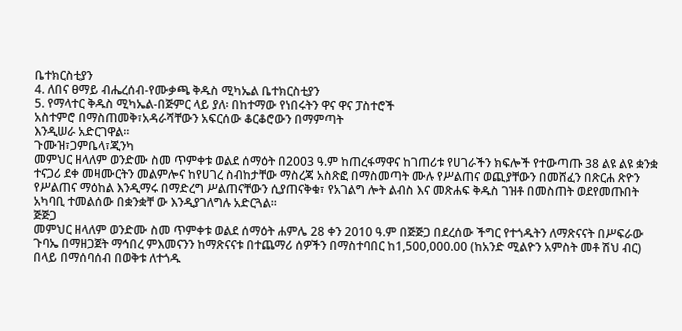ቤተክርስቲያን
4. ለበና ፀማይ ብሔረሰብ-የሙቃጫ ቅዱስ ሚካኤል ቤተክርስቲያን
5. የማላተር ቅዱስ ሚካኤል-በጅምር ላይ ያለ፡ በከተማው የነበሩትን ዋና ዋና ፓስተሮች
አስተምሮ በማስጠመቅ፣አዳራሻቸውን አፍርሰው ቆርቆሮውን በማምጣት
እንዲሠራ አድርገዋል፡፡
ጉሙዝ፣ጋምቤላ፣ጂንካ
መምህር ዘላለም ወንድሙ ስመ ጥምቀቱ ወልደ ሰማዕት በ2003 ዓ.ም ከጠረፋማዋና ከገጠሪቱ የሀገራችን ክፍሎች የተውጣጡ 38 ልዩ ልዩ ቋንቋ ተናጋሪ ደቀ መዛሙርትን መልምሎና ከየሀገረ ስብከታቸው ማስረጃ አስጽፎ በማስመጣት ሙሉ የሥልጠና ወጪያቸውን በመሸፈን በጽርሐ ጽዮን የሥልጠና ማዕከል እንዲማሩ በማድረግ ሥልጠናቸውን ሲያጠናቅቁ፣ የአገልግ ሎት ልብስ እና መጽሐፍ ቅዱስ ገዝቶ በመስጠት ወደየመጡበት አካባቢ ተመልሰው በቋንቋቸ ው እንዲያገለግሉ አድርጓል፡፡
ጅጅጋ
መምህር ዘላለም ወንድሙ ስመ ጥምቀቱ ወልደ ሰማዕት ሐምሌ 28 ቀን 2010 ዓ.ም በጅጅጋ በደረሰው ችግር የተጎዱትን ለማጽናናት በሥፍራው ጉባኤ በማዘጋጀት ማኅበረ ምእመናንን ከማጽናናቱ በተጨማሪ ሰዎችን በማስተባበር ከ1,500,000.00 (ከአንድ ሚልዮን አምስት መቶ ሽህ ብር) በላይ በማሰባሰብ በወቅቱ ለተጎዱ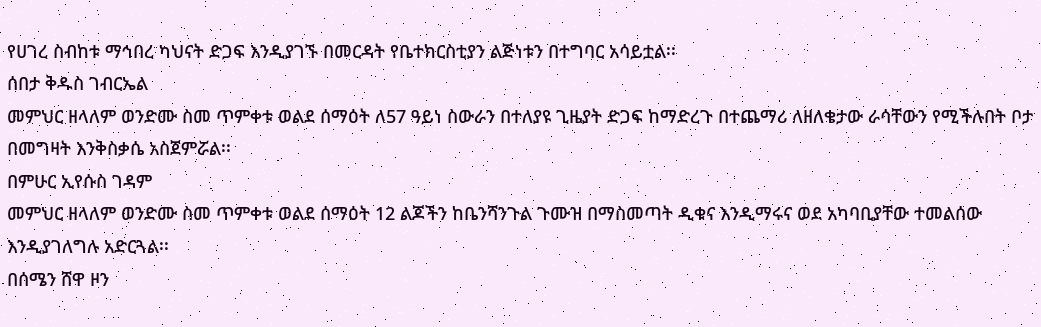የሀገረ ስብከቱ ማኅበረ ካህናት ድጋፍ እንዲያገኙ በመርዳት የቤተክርስቲያን ልጅነቱን በተግባር አሳይቷል፡፡
ሰበታ ቅዱስ ገብርኤል
መምህር ዘላለም ወንድሙ ስመ ጥምቀቱ ወልደ ሰማዕት ለ57 ዓይነ ስውራን በተለያዩ ጊዜያት ድጋፍ ከማድረጉ በተጨማሪ ለዘለቄታው ራሳቸውን የሚችሉበት ቦታ በመግዛት እንቅስቃሴ አስጀምሯል፡፡
በምሁር ኢየሱስ ገዳም
መምህር ዘላለም ወንድሙ ስመ ጥምቀቱ ወልደ ሰማዕት 12 ልጆችን ከቤንሻንጉል ጉሙዝ በማስመጣት ዲቁና እንዲማሩና ወደ አካባቢያቸው ተመልሰው እንዲያገለግሉ አድርጓል፡፡
በሰሜን ሸዋ ዞን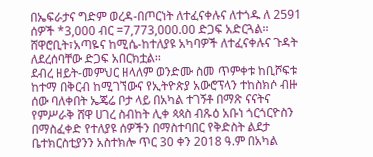በኤፍራታና ግድም ወረዳ-በጦርነት ለተፈናቀሉና ለተጎዱ ለ 2591 ሰዎች *3,000 ብር =7,773,000.00 ድጋፍ አድርጓል፡፡
ሸዋሮቢት፣አጣዬና ከሚሴ-ከተለያዩ አካባዎች ለተፈናቀሉና ጉዳት ለደረሰባቸው ድጋፍ አበርክቷል፡፡
ደብረ ዘይት-መምህር ዘላለም ወንድሙ ስመ ጥምቀቱ ከቢሾፍቱ ከተማ በቅርብ ከሚገኘውና የኢትዮጵያ አውሮፕላን ተከስክሶ ብዙ ሰው ባለቀበት ኤጄሬ ቦታ ላይ በአካል ተገኝቶ በማጽ ናናትና የምሥራቅ ሸዋ ሀገረ ስብከት ሊቀ ጳጳስ ብጹዕ አቡነ ጎርጎርዮስን በማስፈቀድ የተለያዩ ሰዎችን በማስተባበር የቅድስት ልደታ ቤተክርስቲያንን አስተክሎ ጥር 30 ቀን 2018 ዓ.ም በአካል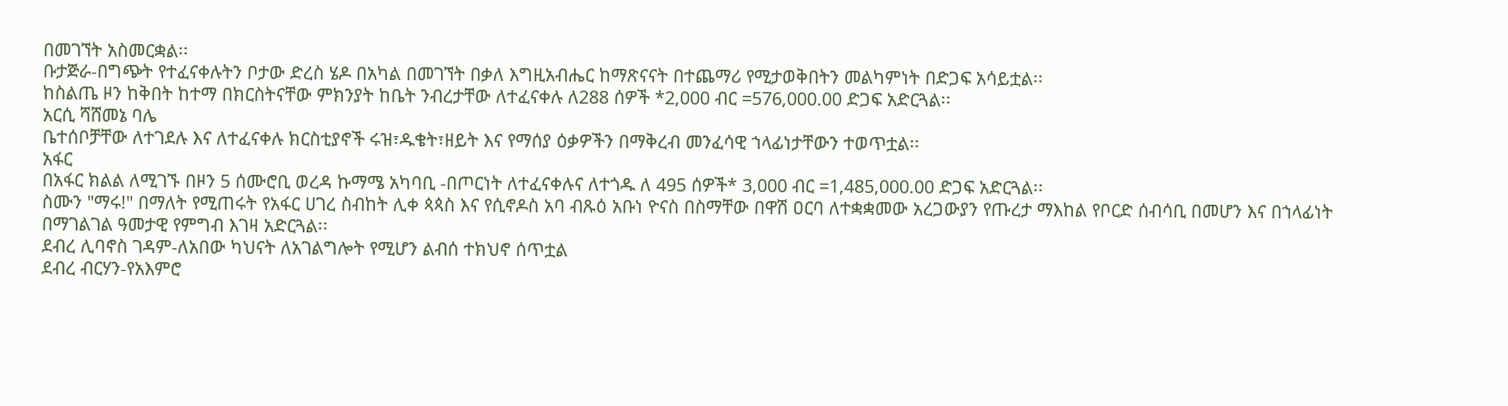በመገኘት አስመርቋል፡፡
ቡታጅራ-በግጭት የተፈናቀሉትን ቦታው ድረስ ሄዶ በአካል በመገኘት በቃለ እግዚአብሔር ከማጽናናት በተጨማሪ የሚታወቅበትን መልካምነት በድጋፍ አሳይቷል፡፡
ከስልጤ ዞን ከቅበት ከተማ በክርስትናቸው ምክንያት ከቤት ንብረታቸው ለተፈናቀሉ ለ288 ሰዎች *2,000 ብር =576,000.00 ድጋፍ አድርጓል፡፡
አርሲ ሻሸመኔ ባሌ
ቤተሰቦቻቸው ለተገደሉ እና ለተፈናቀሉ ክርስቲያኖች ሩዝ፣ዱቄት፣ዘይት እና የማሰያ ዕቃዎችን በማቅረብ መንፈሳዊ ኀላፊነታቸውን ተወጥቷል፡፡
አፋር
በአፋር ክልል ለሚገኙ በዞን 5 ሰሙሮቢ ወረዳ ኩማሜ አካባቢ -በጦርነት ለተፈናቀሉና ለተጎዱ ለ 495 ሰዎች* 3,000 ብር =1,485,000.00 ድጋፍ አድርጓል፡፡
ስሙን "ማሩ!" በማለት የሚጠሩት የአፋር ሀገረ ስብከት ሊቀ ጳጳስ እና የሲኖዶስ አባ ብጹዕ አቡነ ዮናስ በስማቸው በዋሽ ዐርባ ለተቋቋመው አረጋውያን የጡረታ ማእከል የቦርድ ሰብሳቢ በመሆን እና በኀላፊነት በማገልገል ዓመታዊ የምግብ እገዛ አድርጓል፡፡
ደብረ ሊባኖስ ገዳም-ለአበው ካህናት ለአገልግሎት የሚሆን ልብሰ ተክህኖ ሰጥቷል
ደብረ ብርሃን-የአእምሮ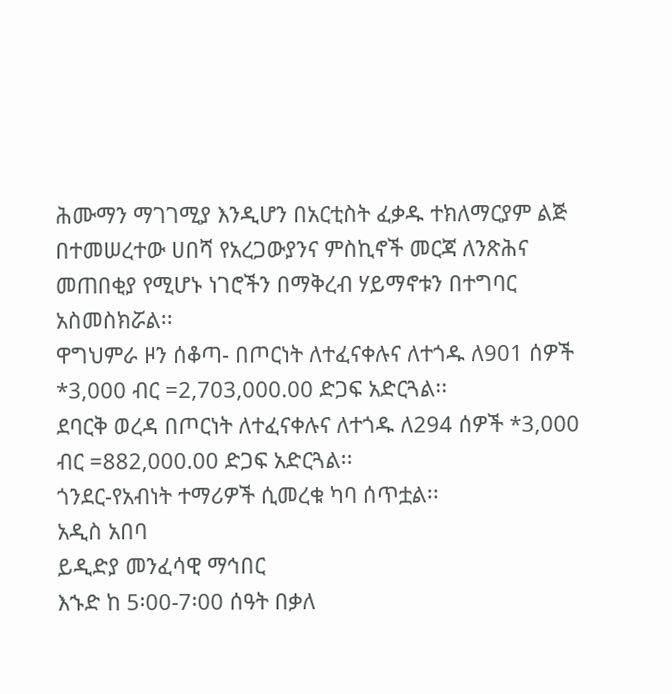ሕሙማን ማገገሚያ እንዲሆን በአርቲስት ፈቃዱ ተክለማርያም ልጅ በተመሠረተው ሀበሻ የአረጋውያንና ምስኪኖች መርጃ ለንጽሕና መጠበቂያ የሚሆኑ ነገሮችን በማቅረብ ሃይማኖቱን በተግባር አስመስክሯል፡፡
ዋግህምራ ዞን ሰቆጣ- በጦርነት ለተፈናቀሉና ለተጎዱ ለ901 ሰዎች *3,000 ብር =2,703,000.00 ድጋፍ አድርጓል፡፡
ደባርቅ ወረዳ በጦርነት ለተፈናቀሉና ለተጎዱ ለ294 ሰዎች *3,000 ብር =882,000.00 ድጋፍ አድርጓል፡፡
ጎንደር-የአብነት ተማሪዎች ሲመረቁ ካባ ሰጥቷል፡፡
አዲስ አበባ
ይዲድያ መንፈሳዊ ማኅበር
እኁድ ከ 5፡00-7፡00 ሰዓት በቃለ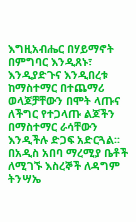እግዚአብሔር በሃይማኖት በምግባር እንዲጸኑ፣ እንዲያድጉና እንዲበረቱ ከማስተማር በተጨማሪ ወላጆቻቸውን በሞት ላጡና ለችግር የተጋላጡ ልጆችን በማስተማር ራሳቸውን እንዲችሉ ድጋፍ አድርጓል፡፡
በአዲስ አበባ ማረሚያ ቤቶች ለሚገኙ እስረኞች ለዳግም ትንሣኤ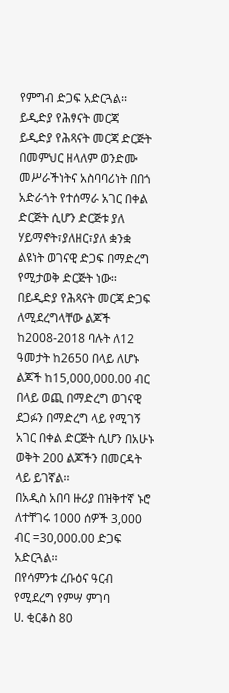የምግብ ድጋፍ አድርጓል፡፡
ይዲድያ የሕፃናት መርጃ
ይዲድያ የሕጻናት መርጃ ድርጅት በመምህር ዘላለም ወንድሙ መሥራችነትና አስባባሪነት በበጎ አድራጎት የተሰማራ አገር በቀል ድርጅት ሲሆን ድርጅቱ ያለ ሃይማኖት፣ያለዘር፣ያለ ቋንቋ ልዩነት ወገናዊ ድጋፍ በማድረግ የሚታወቅ ድርጅት ነው፡፡ በይዲድያ የሕጻናት መርጃ ድጋፍ ለሚደረግላቸው ልጆች ከ2008-2018 ባሉት ለ12 ዓመታት ከ2650 በላይ ለሆኑ ልጆች ከ15,000,000.00 ብር በላይ ወጪ በማድረግ ወገናዊ ደጋፉን በማድረግ ላይ የሚገኝ አገር በቀል ድርጅት ሲሆን በአሁኑ ወቅት 200 ልጆችን በመርዳት ላይ ይገኛል፡፡
በአዲስ አበባ ዙሪያ በዝቅተኛ ኑሮ ለተቸገሩ 1000 ሰዎች 3,000 ብር =30,000.00 ድጋፍ አድርጓል፡፡
በየሳምንቱ ረቡዕና ዓርብ የሚደረግ የምሣ ምገባ
ሀ. ቂርቆስ 80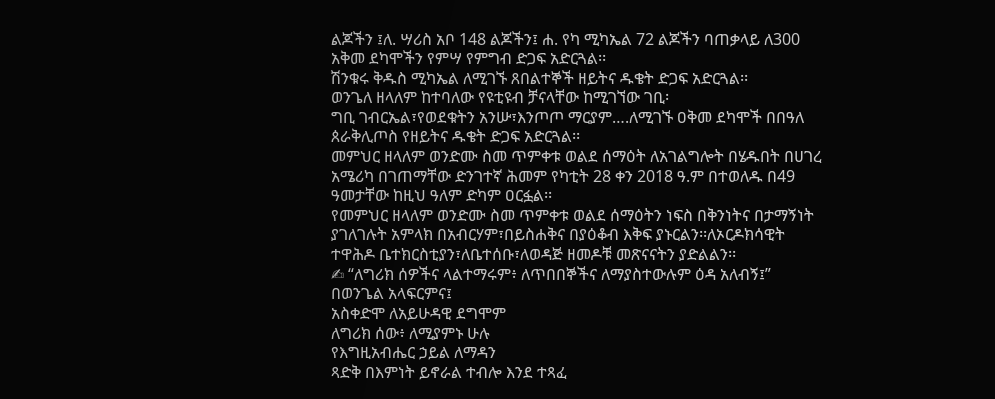ልጆችን ፤ለ. ሣሪስ አቦ 148 ልጆችን፤ ሐ. የካ ሚካኤል 72 ልጆችን ባጠቃላይ ለ300 አቅመ ደካሞችን የምሣ የምግብ ድጋፍ አድርጓል፡፡
ሽንቁሩ ቅዱስ ሚካኤል ለሚገኙ ጸበልተኞች ዘይትና ዱቄት ድጋፍ አድርጓል፡፡
ወንጌለ ዘላለም ከተባለው የዩቲዩብ ቻናላቸው ከሚገኘው ገቢ፡
ግቢ ገብርኤል፣የወደቁትን አንሡ፣እንጦጦ ማርያም….ለሚገኙ ዐቅመ ደካሞች በበዓለ ጰራቅሊጦስ የዘይትና ዱቄት ድጋፍ አድርጓል፡፡
መምህር ዘላለም ወንድሙ ስመ ጥምቀቱ ወልደ ሰማዕት ለአገልግሎት በሄዱበት በሀገረ አሜሪካ በገጠማቸው ድንገተኛ ሕመም የካቲት 28 ቀን 2018 ዓ.ም በተወለዱ በ49 ዓመታቸው ከዚህ ዓለም ድካም ዐርፏል፡፡
የመምህር ዘላለም ወንድሙ ስመ ጥምቀቱ ወልደ ሰማዕትን ነፍስ በቅንነትና በታማኝነት ያገለገሉት አምላክ በአብርሃም፣በይስሐቅና በያዕቆብ እቅፍ ያኑርልን፡፡ለኦርዶክሳዊት ተዋሕዶ ቤተክርስቲያን፣ለቤተሰቡ፣ለወዳጅ ዘመዶቹ መጽናናትን ያድልልን፡፡
✍ “ለግሪክ ሰዎችና ላልተማሩም፥ ለጥበበኞችና ለማያስተውሉም ዕዳ አለብኝ፤”
በወንጌል አላፍርምና፤
አስቀድሞ ለአይሁዳዊ ደግሞም
ለግሪክ ሰው፥ ለሚያምኑ ሁሉ
የእግዚአብሔር ኃይል ለማዳን
ጻድቅ በእምነት ይኖራል ተብሎ እንደ ተጻፈ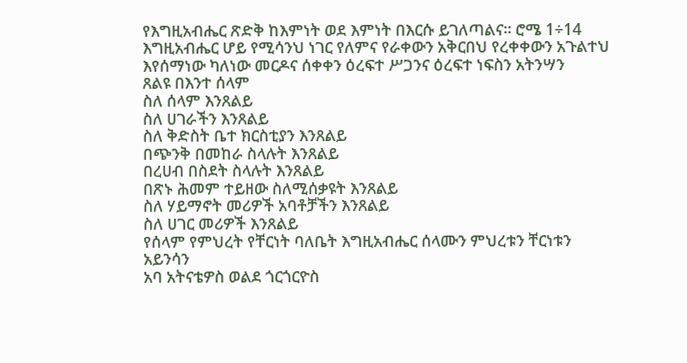የእግዚአብሔር ጽድቅ ከእምነት ወደ እምነት በእርሱ ይገለጣልና። ሮሜ 1÷14
እግዚአብሔር ሆይ የሚሳንህ ነገር የለምና የራቀውን አቅርበህ የረቀቀውን አጉልተህ እየሰማነው ካለነው መርዶና ሰቀቀን ዕረፍተ ሥጋንና ዕረፍተ ነፍስን አትንሣን
ጸልዩ በእንተ ሰላም
ስለ ሰላም እንጸልይ
ስለ ሀገራችን እንጸልይ
ስለ ቅድስት ቤተ ክርስቲያን እንጸልይ
በጭንቅ በመከራ ስላሉት እንጸልይ
በረሀብ በስደት ስላሉት እንጸልይ
በጽኑ ሕመም ተይዘው ስለሚሰቃዩት እንጸልይ
ስለ ሃይማኖት መሪዎች አባቶቻችን እንጸልይ
ስለ ሀገር መሪዎች እንጸልይ
የሰላም የምህረት የቸርነት ባለቤት እግዚአብሔር ሰላሙን ምህረቱን ቸርነቱን አይንሳን
አባ አትናቴዎስ ወልደ ጎርጎርዮስ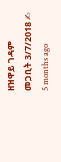ዘዝዋይ ገዳም
መጋቢት 3/7/2018 ✍
5 months ago